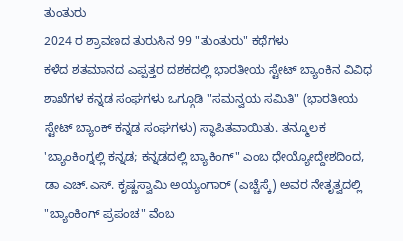ತುಂತುರು
2024 ರ ಶ್ರಾವಣದ ತುರುಸಿನ 99 "ತುಂತುರು" ಕಥೆಗಳು
ಕಳೆದ ಶತಮಾನದ ಎಪ್ಪತ್ತರ ದಶಕದಲ್ಲಿ ಭಾರತೀಯ ಸ್ಟೇಟ್ ಬ್ಯಾಂಕಿನ ವಿವಿಧ ಶಾಖೆಗಳ ಕನ್ನಡ ಸಂಘಗಳು ಒಗ್ಗೂಡಿ "ಸಮನ್ವಯ ಸಮಿತಿ" (ಭಾರತೀಯ ಸ್ಟೇಟ್ ಬ್ಯಾಂಕ್ ಕನ್ನಡ ಸಂಘಗಳು) ಸ್ಥಾಪಿತವಾಯಿತು. ತನ್ಮೂಲಕ 'ಬ್ಯಾಂಕಿಂಗ್ನಲ್ಲಿ ಕನ್ನಡ; ಕನ್ನಡದಲ್ಲಿ ಬ್ಯಾಕಿಂಗ್" ಎಂಬ ಧೇಯ್ಯೋದ್ದೇಶದಿಂದ, ಡಾ ಎಚ್.ಎಸ್. ಕೃಷ್ಣಸ್ವಾಮಿ ಅಯ್ಯಂಗಾರ್ (ಎಚ್ಚೆಸ್ಕೆ) ಅವರ ನೇತೃತ್ವದಲ್ಲಿ "ಬ್ಯಾಂಕಿಂಗ್ ಪ್ರಪಂಚ" ವೆಂಬ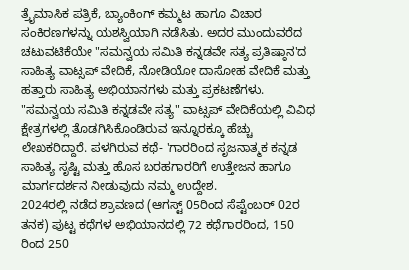ತ್ರೈಮಾಸಿಕ ಪತ್ರಿಕೆ, ಬ್ಯಾಂಕಿಂಗ್ ಕಮ್ಮಟ ಹಾಗೂ ವಿಚಾರ ಸಂಕಿರಣಗಳನ್ನು ಯಶಸ್ವಿಯಾಗಿ ನಡೆಸಿತು. ಅದರ ಮುಂದುವರೆದ ಚಟುವಟಿಕೆಯೇ "ಸಮನ್ವಯ ಸಮಿತಿ ಕನ್ನಡವೇ ಸತ್ಯ ಪ್ರತಿಷ್ಠಾನ'ದ ಸಾಹಿತ್ಯ ವಾಟ್ಸಪ್ ವೇದಿಕೆ, ನೋಡಿಯೋ ದಾಸೋಹ ವೇದಿಕೆ ಮತ್ತು ಹತ್ತಾರು ಸಾಹಿತ್ಯ ಅಭಿಯಾನಗಳು ಮತ್ತು ಪ್ರಕಟಣೆಗಳು. "ಸಮನ್ವಯ ಸಮಿತಿ ಕನ್ನಡವೇ ಸತ್ಯ" ವಾಟ್ಸಪ್ ವೇದಿಕೆಯಲ್ಲಿ ವಿವಿಧ ಕ್ಷೇತ್ರಗಳಲ್ಲಿ ತೊಡಗಿಸಿಕೊಂಡಿರುವ ಇನ್ನೂರಕ್ಕೂ ಹೆಚ್ಚು ಲೇಖಕರಿದ್ದಾರೆ. ಪಳಗಿರುವ ಕಥೆ- 'ಗಾರರಿಂದ ಸೃಜನಾತ್ಮಕ ಕನ್ನಡ ಸಾಹಿತ್ಯ ಸೃಷ್ಟಿ ಮತ್ತು ಹೊಸ ಬರಹಗಾರರಿಗೆ ಉತ್ತೇಜನ ಹಾಗೂ ಮಾರ್ಗದರ್ಶನ ನೀಡುವುದು ನಮ್ಮ ಉದ್ದೇಶ.
2024ರಲ್ಲಿ ನಡೆದ ಶ್ರಾವಣದ (ಆಗಸ್ಟ್ 05ರಿಂದ ಸೆಪ್ಟೆಂಬರ್ 02ರ ತನಕ) ಪುಟ್ಟ ಕಥೆಗಳ ಅಭಿಯಾನದಲ್ಲಿ 72 ಕಥೆಗಾರರಿಂದ, 150 ರಿಂದ 250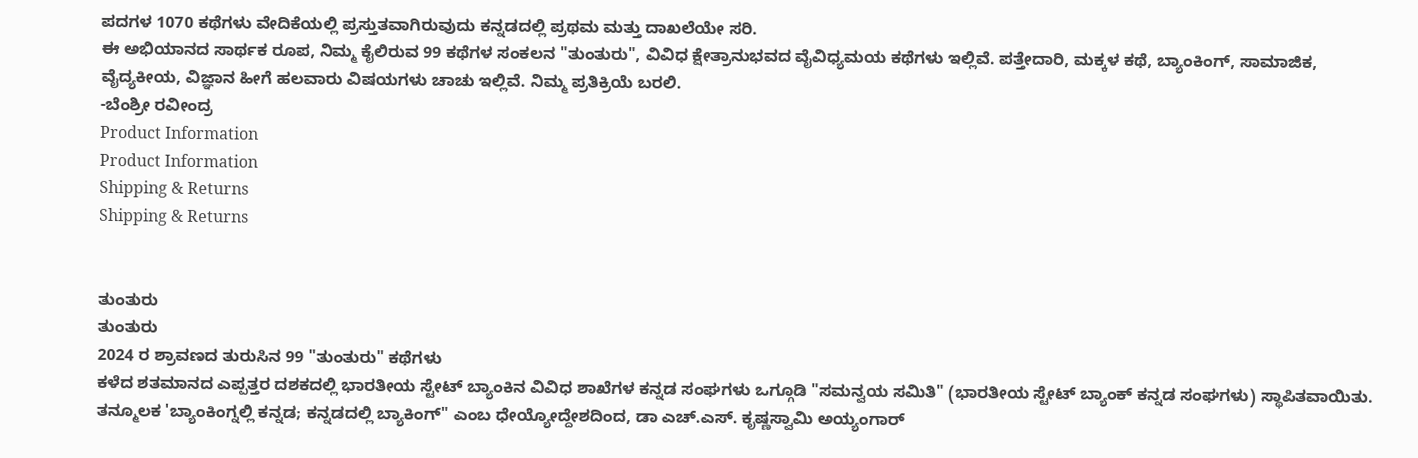ಪದಗಳ 1070 ಕಥೆಗಳು ವೇದಿಕೆಯಲ್ಲಿ ಪ್ರಸ್ತುತವಾಗಿರುವುದು ಕನ್ನಡದಲ್ಲಿ ಪ್ರಥಮ ಮತ್ತು ದಾಖಲೆಯೇ ಸರಿ.
ಈ ಅಭಿಯಾನದ ಸಾರ್ಥಕ ರೂಪ, ನಿಮ್ಮ ಕೈಲಿರುವ 99 ಕಥೆಗಳ ಸಂಕಲನ "ತುಂತುರು", ವಿವಿಧ ಕ್ಷೇತ್ರಾನುಭವದ ವೈವಿಧ್ಯಮಯ ಕಥೆಗಳು ಇಲ್ಲಿವೆ. ಪತ್ತೇದಾರಿ, ಮಕ್ಕಳ ಕಥೆ, ಬ್ಯಾಂಕಿಂಗ್, ಸಾಮಾಜಿಕ, ವೈದ್ಯಕೀಯ, ವಿಜ್ಞಾನ ಹೀಗೆ ಹಲವಾರು ವಿಷಯಗಳು ಚಾಚು ಇಲ್ಲಿವೆ. ನಿಮ್ಮ ಪ್ರತಿಕ್ರಿಯೆ ಬರಲಿ.
-ಬೆಂಶ್ರೀ ರವೀಂದ್ರ
Product Information
Product Information
Shipping & Returns
Shipping & Returns


ತುಂತುರು
ತುಂತುರು
2024 ರ ಶ್ರಾವಣದ ತುರುಸಿನ 99 "ತುಂತುರು" ಕಥೆಗಳು
ಕಳೆದ ಶತಮಾನದ ಎಪ್ಪತ್ತರ ದಶಕದಲ್ಲಿ ಭಾರತೀಯ ಸ್ಟೇಟ್ ಬ್ಯಾಂಕಿನ ವಿವಿಧ ಶಾಖೆಗಳ ಕನ್ನಡ ಸಂಘಗಳು ಒಗ್ಗೂಡಿ "ಸಮನ್ವಯ ಸಮಿತಿ" (ಭಾರತೀಯ ಸ್ಟೇಟ್ ಬ್ಯಾಂಕ್ ಕನ್ನಡ ಸಂಘಗಳು) ಸ್ಥಾಪಿತವಾಯಿತು. ತನ್ಮೂಲಕ 'ಬ್ಯಾಂಕಿಂಗ್ನಲ್ಲಿ ಕನ್ನಡ; ಕನ್ನಡದಲ್ಲಿ ಬ್ಯಾಕಿಂಗ್" ಎಂಬ ಧೇಯ್ಯೋದ್ದೇಶದಿಂದ, ಡಾ ಎಚ್.ಎಸ್. ಕೃಷ್ಣಸ್ವಾಮಿ ಅಯ್ಯಂಗಾರ್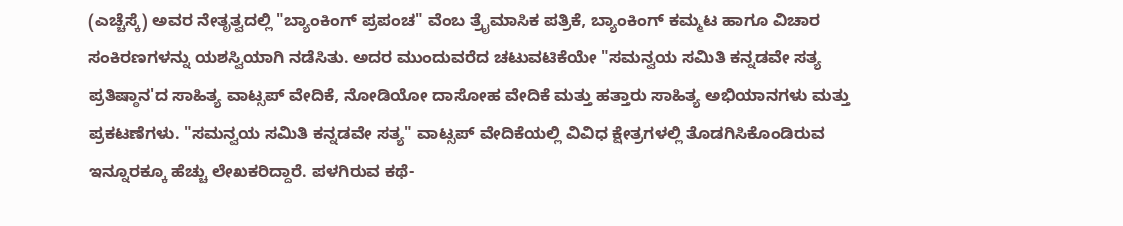(ಎಚ್ಚೆಸ್ಕೆ) ಅವರ ನೇತೃತ್ವದಲ್ಲಿ "ಬ್ಯಾಂಕಿಂಗ್ ಪ್ರಪಂಚ" ವೆಂಬ ತ್ರೈಮಾಸಿಕ ಪತ್ರಿಕೆ, ಬ್ಯಾಂಕಿಂಗ್ ಕಮ್ಮಟ ಹಾಗೂ ವಿಚಾರ ಸಂಕಿರಣಗಳನ್ನು ಯಶಸ್ವಿಯಾಗಿ ನಡೆಸಿತು. ಅದರ ಮುಂದುವರೆದ ಚಟುವಟಿಕೆಯೇ "ಸಮನ್ವಯ ಸಮಿತಿ ಕನ್ನಡವೇ ಸತ್ಯ ಪ್ರತಿಷ್ಠಾನ'ದ ಸಾಹಿತ್ಯ ವಾಟ್ಸಪ್ ವೇದಿಕೆ, ನೋಡಿಯೋ ದಾಸೋಹ ವೇದಿಕೆ ಮತ್ತು ಹತ್ತಾರು ಸಾಹಿತ್ಯ ಅಭಿಯಾನಗಳು ಮತ್ತು ಪ್ರಕಟಣೆಗಳು. "ಸಮನ್ವಯ ಸಮಿತಿ ಕನ್ನಡವೇ ಸತ್ಯ" ವಾಟ್ಸಪ್ ವೇದಿಕೆಯಲ್ಲಿ ವಿವಿಧ ಕ್ಷೇತ್ರಗಳಲ್ಲಿ ತೊಡಗಿಸಿಕೊಂಡಿರುವ ಇನ್ನೂರಕ್ಕೂ ಹೆಚ್ಚು ಲೇಖಕರಿದ್ದಾರೆ. ಪಳಗಿರುವ ಕಥೆ-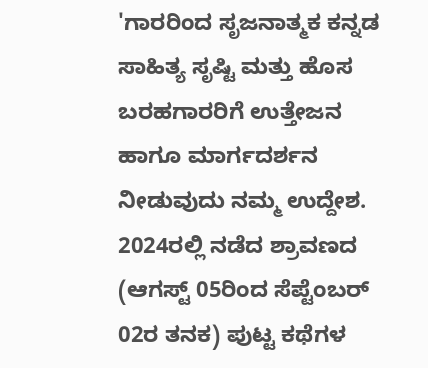'ಗಾರರಿಂದ ಸೃಜನಾತ್ಮಕ ಕನ್ನಡ ಸಾಹಿತ್ಯ ಸೃಷ್ಟಿ ಮತ್ತು ಹೊಸ ಬರಹಗಾರರಿಗೆ ಉತ್ತೇಜನ ಹಾಗೂ ಮಾರ್ಗದರ್ಶನ ನೀಡುವುದು ನಮ್ಮ ಉದ್ದೇಶ.
2024ರಲ್ಲಿ ನಡೆದ ಶ್ರಾವಣದ (ಆಗಸ್ಟ್ 05ರಿಂದ ಸೆಪ್ಟೆಂಬರ್ 02ರ ತನಕ) ಪುಟ್ಟ ಕಥೆಗಳ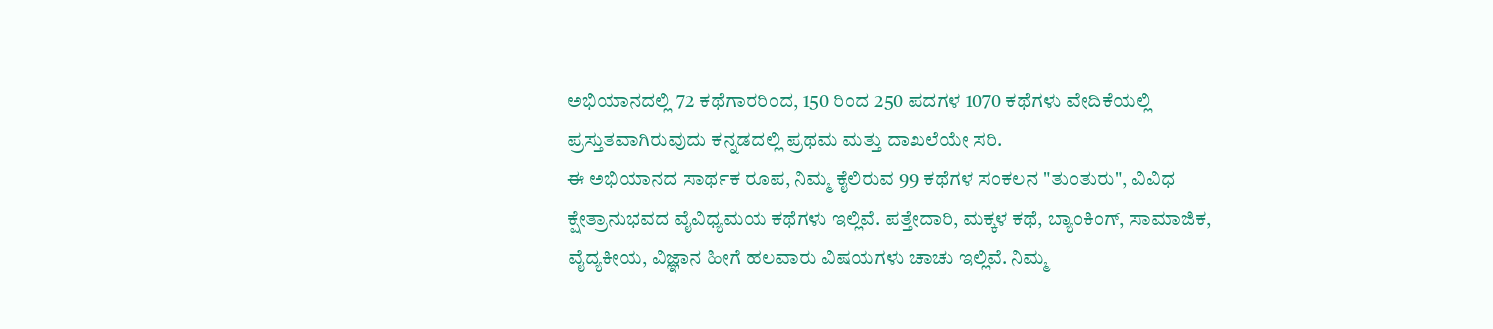ಅಭಿಯಾನದಲ್ಲಿ 72 ಕಥೆಗಾರರಿಂದ, 150 ರಿಂದ 250 ಪದಗಳ 1070 ಕಥೆಗಳು ವೇದಿಕೆಯಲ್ಲಿ ಪ್ರಸ್ತುತವಾಗಿರುವುದು ಕನ್ನಡದಲ್ಲಿ ಪ್ರಥಮ ಮತ್ತು ದಾಖಲೆಯೇ ಸರಿ.
ಈ ಅಭಿಯಾನದ ಸಾರ್ಥಕ ರೂಪ, ನಿಮ್ಮ ಕೈಲಿರುವ 99 ಕಥೆಗಳ ಸಂಕಲನ "ತುಂತುರು", ವಿವಿಧ ಕ್ಷೇತ್ರಾನುಭವದ ವೈವಿಧ್ಯಮಯ ಕಥೆಗಳು ಇಲ್ಲಿವೆ. ಪತ್ತೇದಾರಿ, ಮಕ್ಕಳ ಕಥೆ, ಬ್ಯಾಂಕಿಂಗ್, ಸಾಮಾಜಿಕ, ವೈದ್ಯಕೀಯ, ವಿಜ್ಞಾನ ಹೀಗೆ ಹಲವಾರು ವಿಷಯಗಳು ಚಾಚು ಇಲ್ಲಿವೆ. ನಿಮ್ಮ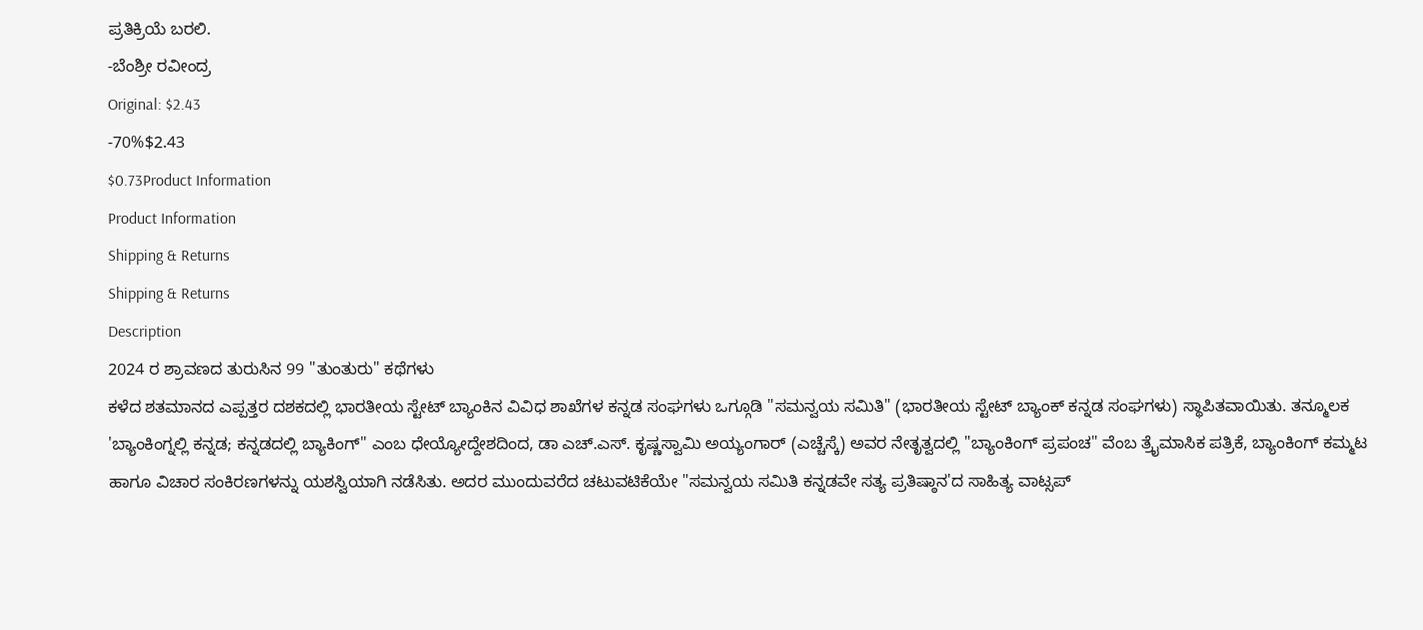ಪ್ರತಿಕ್ರಿಯೆ ಬರಲಿ.
-ಬೆಂಶ್ರೀ ರವೀಂದ್ರ
Original: $2.43
-70%$2.43
$0.73Product Information
Product Information
Shipping & Returns
Shipping & Returns
Description
2024 ರ ಶ್ರಾವಣದ ತುರುಸಿನ 99 "ತುಂತುರು" ಕಥೆಗಳು
ಕಳೆದ ಶತಮಾನದ ಎಪ್ಪತ್ತರ ದಶಕದಲ್ಲಿ ಭಾರತೀಯ ಸ್ಟೇಟ್ ಬ್ಯಾಂಕಿನ ವಿವಿಧ ಶಾಖೆಗಳ ಕನ್ನಡ ಸಂಘಗಳು ಒಗ್ಗೂಡಿ "ಸಮನ್ವಯ ಸಮಿತಿ" (ಭಾರತೀಯ ಸ್ಟೇಟ್ ಬ್ಯಾಂಕ್ ಕನ್ನಡ ಸಂಘಗಳು) ಸ್ಥಾಪಿತವಾಯಿತು. ತನ್ಮೂಲಕ 'ಬ್ಯಾಂಕಿಂಗ್ನಲ್ಲಿ ಕನ್ನಡ; ಕನ್ನಡದಲ್ಲಿ ಬ್ಯಾಕಿಂಗ್" ಎಂಬ ಧೇಯ್ಯೋದ್ದೇಶದಿಂದ, ಡಾ ಎಚ್.ಎಸ್. ಕೃಷ್ಣಸ್ವಾಮಿ ಅಯ್ಯಂಗಾರ್ (ಎಚ್ಚೆಸ್ಕೆ) ಅವರ ನೇತೃತ್ವದಲ್ಲಿ "ಬ್ಯಾಂಕಿಂಗ್ ಪ್ರಪಂಚ" ವೆಂಬ ತ್ರೈಮಾಸಿಕ ಪತ್ರಿಕೆ, ಬ್ಯಾಂಕಿಂಗ್ ಕಮ್ಮಟ ಹಾಗೂ ವಿಚಾರ ಸಂಕಿರಣಗಳನ್ನು ಯಶಸ್ವಿಯಾಗಿ ನಡೆಸಿತು. ಅದರ ಮುಂದುವರೆದ ಚಟುವಟಿಕೆಯೇ "ಸಮನ್ವಯ ಸಮಿತಿ ಕನ್ನಡವೇ ಸತ್ಯ ಪ್ರತಿಷ್ಠಾನ'ದ ಸಾಹಿತ್ಯ ವಾಟ್ಸಪ್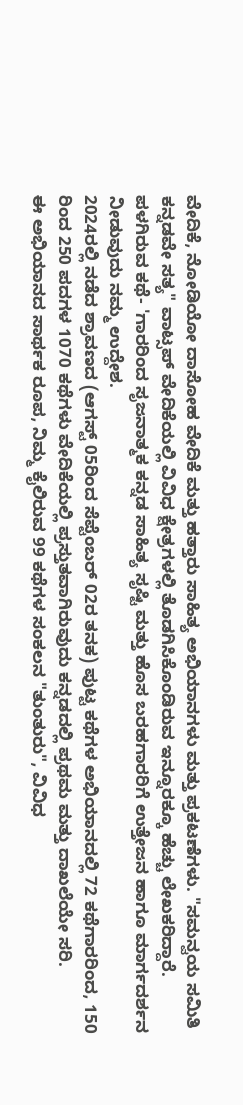ವೇದಿಕೆ, ನೋಡಿಯೋ ದಾಸೋಹ ವೇದಿಕೆ ಮತ್ತು ಹತ್ತಾರು ಸಾಹಿತ್ಯ ಅಭಿಯಾನಗಳು ಮತ್ತು ಪ್ರಕಟಣೆಗಳು. "ಸಮನ್ವಯ ಸಮಿತಿ ಕನ್ನಡವೇ ಸತ್ಯ" ವಾಟ್ಸಪ್ ವೇದಿಕೆಯಲ್ಲಿ ವಿವಿಧ ಕ್ಷೇತ್ರಗಳಲ್ಲಿ ತೊಡಗಿಸಿಕೊಂಡಿರುವ ಇನ್ನೂರಕ್ಕೂ ಹೆಚ್ಚು ಲೇಖಕರಿದ್ದಾರೆ. ಪಳಗಿರುವ ಕಥೆ- 'ಗಾರರಿಂದ ಸೃಜನಾತ್ಮಕ ಕನ್ನಡ ಸಾಹಿತ್ಯ ಸೃಷ್ಟಿ ಮತ್ತು ಹೊಸ ಬರಹಗಾರರಿಗೆ ಉತ್ತೇಜನ ಹಾಗೂ ಮಾರ್ಗದರ್ಶನ ನೀಡುವುದು ನಮ್ಮ ಉದ್ದೇಶ.
2024ರಲ್ಲಿ ನಡೆದ ಶ್ರಾವಣದ (ಆಗಸ್ಟ್ 05ರಿಂದ ಸೆಪ್ಟೆಂಬರ್ 02ರ ತನಕ) ಪುಟ್ಟ ಕಥೆಗಳ ಅಭಿಯಾನದಲ್ಲಿ 72 ಕಥೆಗಾರರಿಂದ, 150 ರಿಂದ 250 ಪದಗಳ 1070 ಕಥೆಗಳು ವೇದಿಕೆಯಲ್ಲಿ ಪ್ರಸ್ತುತವಾಗಿರುವುದು ಕನ್ನಡದಲ್ಲಿ ಪ್ರಥಮ ಮತ್ತು ದಾಖಲೆಯೇ ಸರಿ.
ಈ ಅಭಿಯಾನದ ಸಾರ್ಥಕ ರೂಪ, ನಿಮ್ಮ ಕೈಲಿರುವ 99 ಕಥೆಗಳ ಸಂಕಲನ "ತುಂತುರು", ವಿವಿಧ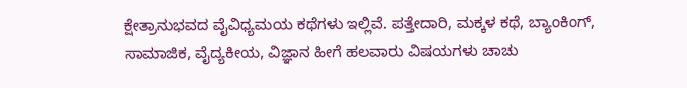ಕ್ಷೇತ್ರಾನುಭವದ ವೈವಿಧ್ಯಮಯ ಕಥೆಗಳು ಇಲ್ಲಿವೆ. ಪತ್ತೇದಾರಿ, ಮಕ್ಕಳ ಕಥೆ, ಬ್ಯಾಂಕಿಂಗ್, ಸಾಮಾಜಿಕ, ವೈದ್ಯಕೀಯ, ವಿಜ್ಞಾನ ಹೀಗೆ ಹಲವಾರು ವಿಷಯಗಳು ಚಾಚು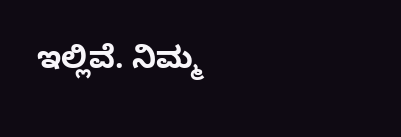ಇಲ್ಲಿವೆ. ನಿಮ್ಮ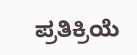ಪ್ರತಿಕ್ರಿಯೆ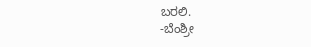ಬರಲಿ.
-ಬೆಂಶ್ರೀ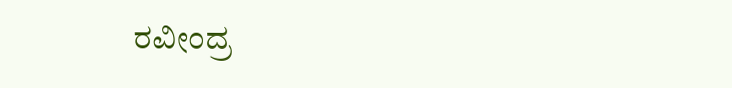ರವೀಂದ್ರ